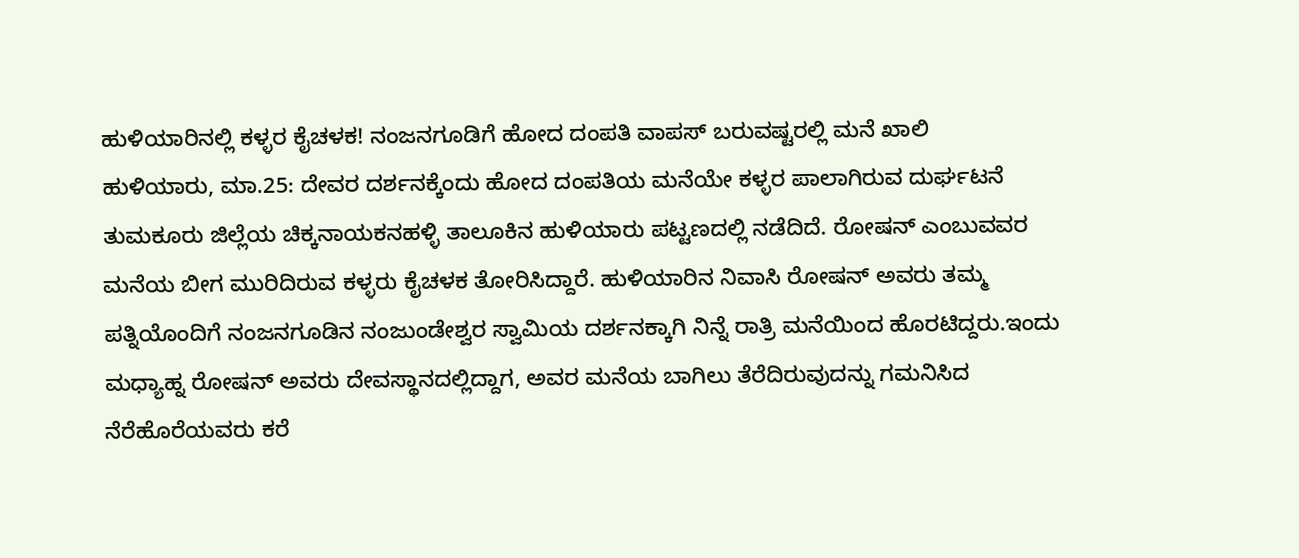ಹುಳಿಯಾರಿನಲ್ಲಿ ಕಳ್ಳರ ಕೈಚಳಕ! ನಂಜನಗೂಡಿಗೆ ಹೋದ ದಂಪತಿ ವಾಪಸ್ ಬರುವಷ್ಟರಲ್ಲಿ ಮನೆ ಖಾಲಿ
ಹುಳಿಯಾರು, ಮಾ.25: ದೇವರ ದರ್ಶನಕ್ಕೆಂದು ಹೋದ ದಂಪತಿಯ ಮನೆಯೇ ಕಳ್ಳರ ಪಾಲಾಗಿರುವ ದುರ್ಘಟನೆ ತುಮಕೂರು ಜಿಲ್ಲೆಯ ಚಿಕ್ಕನಾಯಕನಹಳ್ಳಿ ತಾಲೂಕಿನ ಹುಳಿಯಾರು ಪಟ್ಟಣದಲ್ಲಿ ನಡೆದಿದೆ. ರೋಷನ್ ಎಂಬುವವರ ಮನೆಯ ಬೀಗ ಮುರಿದಿರುವ ಕಳ್ಳರು ಕೈಚಳಕ ತೋರಿಸಿದ್ದಾರೆ. ಹುಳಿಯಾರಿನ ನಿವಾಸಿ ರೋಷನ್ ಅವರು ತಮ್ಮ ಪತ್ನಿಯೊಂದಿಗೆ ನಂಜನಗೂಡಿನ ನಂಜುಂಡೇಶ್ವರ ಸ್ವಾಮಿಯ ದರ್ಶನಕ್ಕಾಗಿ ನಿನ್ನೆ ರಾತ್ರಿ ಮನೆಯಿಂದ ಹೊರಟಿದ್ದರು.ಇಂದು ಮಧ್ಯಾಹ್ನ ರೋಷನ್ ಅವರು ದೇವಸ್ಥಾನದಲ್ಲಿದ್ದಾಗ, ಅವರ ಮನೆಯ ಬಾಗಿಲು ತೆರೆದಿರುವುದನ್ನು ಗಮನಿಸಿದ ನೆರೆಹೊರೆಯವರು ಕರೆ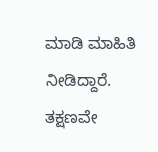ಮಾಡಿ ಮಾಹಿತಿ ನೀಡಿದ್ದಾರೆ. ತಕ್ಷಣವೇ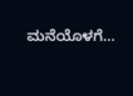ಮನೆಯೊಳಗೆ…